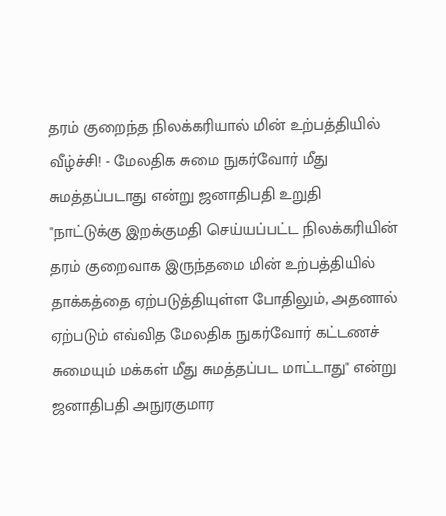தரம் குறைந்த நிலக்கரியால் மின் உற்பத்தியில் வீழ்ச்சி! - மேலதிக சுமை நுகர்வோர் மீது சுமத்தப்படாது என்று ஜனாதிபதி உறுதி
"நாட்டுக்கு இறக்குமதி செய்யப்பட்ட நிலக்கரியின் தரம் குறைவாக இருந்தமை மின் உற்பத்தியில் தாக்கத்தை ஏற்படுத்தியுள்ள போதிலும், அதனால் ஏற்படும் எவ்வித மேலதிக நுகர்வோர் கட்டணச் சுமையும் மக்கள் மீது சுமத்தப்பட மாட்டாது" என்று ஜனாதிபதி அநுரகுமார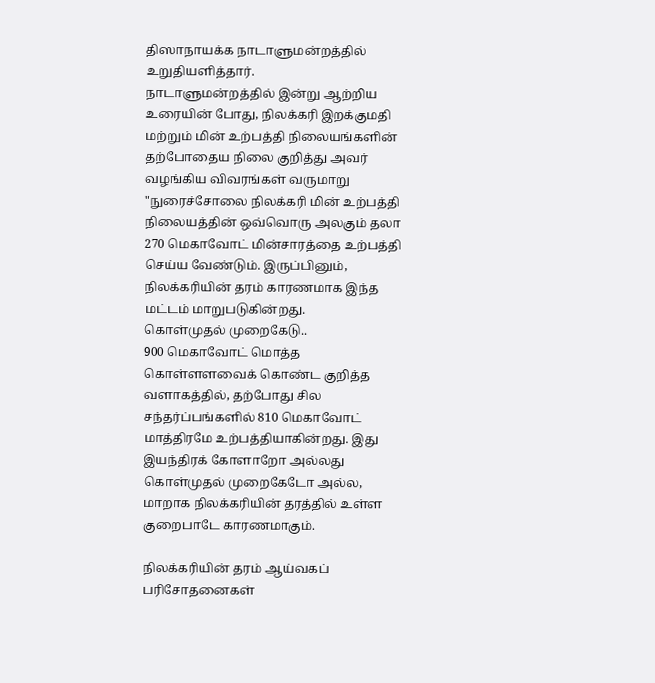திஸாநாயக்க நாடாளுமன்றத்தில் உறுதியளித்தார்.
நாடாளுமன்றத்தில் இன்று ஆற்றிய உரையின் போது, நிலக்கரி இறக்குமதி மற்றும் மின் உற்பத்தி நிலையங்களின் தற்போதைய நிலை குறித்து அவர் வழங்கிய விவரங்கள் வருமாறு "நுரைச்சோலை நிலக்கரி மின் உற்பத்தி நிலையத்தின் ஒவ்வொரு அலகும் தலா 270 மெகாவோட் மின்சாரத்தை உற்பத்தி செய்ய வேண்டும். இருப்பினும், நிலக்கரியின் தரம் காரணமாக இந்த மட்டம் மாறுபடுகின்றது.
கொள்முதல் முறைகேடு..
900 மெகாவோட் மொத்த கொள்ளளவைக் கொண்ட குறித்த வளாகத்தில், தற்போது சில சந்தர்ப்பங்களில் 810 மெகாவோட் மாத்திரமே உற்பத்தியாகின்றது. இது இயந்திரக் கோளாறோ அல்லது கொள்முதல் முறைகேடோ அல்ல, மாறாக நிலக்கரியின் தரத்தில் உள்ள குறைபாடே காரணமாகும்.

நிலக்கரியின் தரம் ஆய்வகப் பரிசோதனைகள்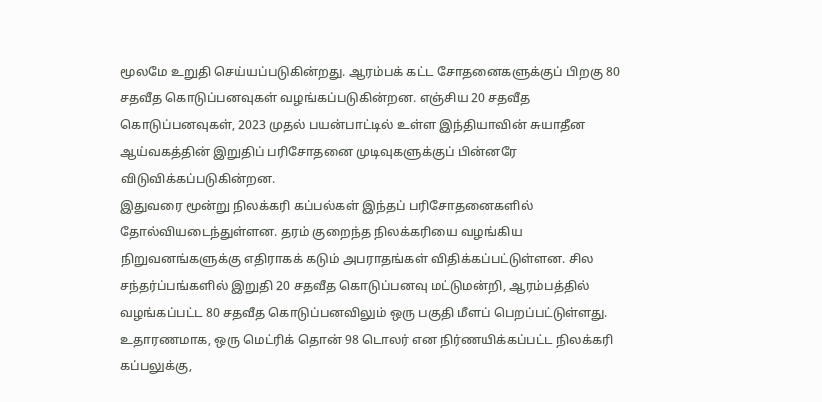மூலமே உறுதி செய்யப்படுகின்றது. ஆரம்பக் கட்ட சோதனைகளுக்குப் பிறகு 80 சதவீத கொடுப்பனவுகள் வழங்கப்படுகின்றன. எஞ்சிய 20 சதவீத கொடுப்பனவுகள், 2023 முதல் பயன்பாட்டில் உள்ள இந்தியாவின் சுயாதீன ஆய்வகத்தின் இறுதிப் பரிசோதனை முடிவுகளுக்குப் பின்னரே விடுவிக்கப்படுகின்றன.
இதுவரை மூன்று நிலக்கரி கப்பல்கள் இந்தப் பரிசோதனைகளில் தோல்வியடைந்துள்ளன. தரம் குறைந்த நிலக்கரியை வழங்கிய நிறுவனங்களுக்கு எதிராகக் கடும் அபராதங்கள் விதிக்கப்பட்டுள்ளன. சில சந்தர்ப்பங்களில் இறுதி 20 சதவீத கொடுப்பனவு மட்டுமன்றி, ஆரம்பத்தில் வழங்கப்பட்ட 80 சதவீத கொடுப்பனவிலும் ஒரு பகுதி மீளப் பெறப்பட்டுள்ளது.
உதாரணமாக, ஒரு மெட்ரிக் தொன் 98 டொலர் என நிர்ணயிக்கப்பட்ட நிலக்கரி கப்பலுக்கு,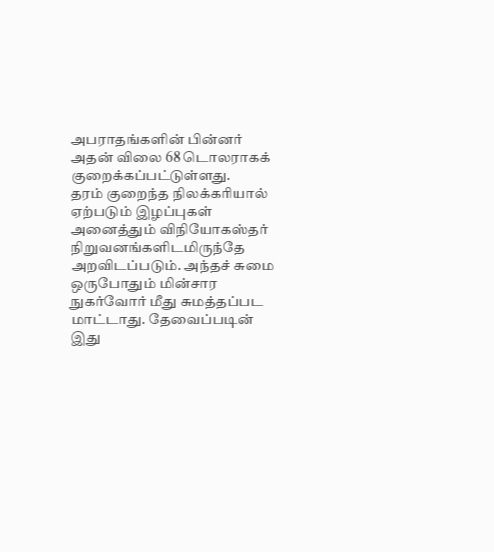அபராதங்களின் பின்னர் அதன் விலை 68 டொலராகக் குறைக்கப்பட்டுள்ளது.
தரம் குறைந்த நிலக்கரியால் ஏற்படும் இழப்புகள் அனைத்தும் விநியோகஸ்தர் நிறுவனங்களிடமிருந்தே அறவிடப்படும். அந்தச் சுமை ஒருபோதும் மின்சார நுகர்வோர் மீது சுமத்தப்பட மாட்டாது. தேவைப்படின் இது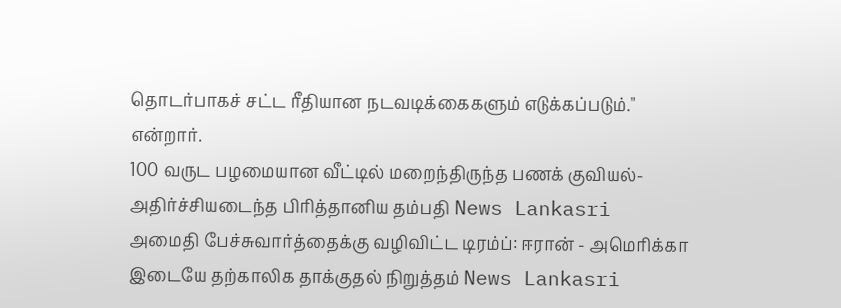தொடர்பாகச் சட்ட ரீதியான நடவடிக்கைகளும் எடுக்கப்படும்." என்றார்.
100 வருட பழமையான வீட்டில் மறைந்திருந்த பணக் குவியல்- அதிர்ச்சியடைந்த பிரித்தானிய தம்பதி News Lankasri
அமைதி பேச்சுவார்த்தைக்கு வழிவிட்ட டிரம்ப்: ஈரான் - அமெரிக்கா இடையே தற்காலிக தாக்குதல் நிறுத்தம் News Lankasri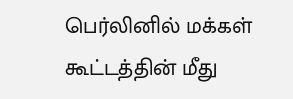பெர்லினில் மக்கள் கூட்டத்தின் மீது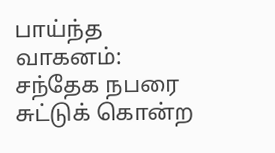பாய்ந்த வாகனம்: சந்தேக நபரை சுட்டுக் கொன்ற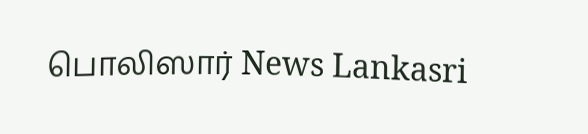பொலிஸார் News Lankasri